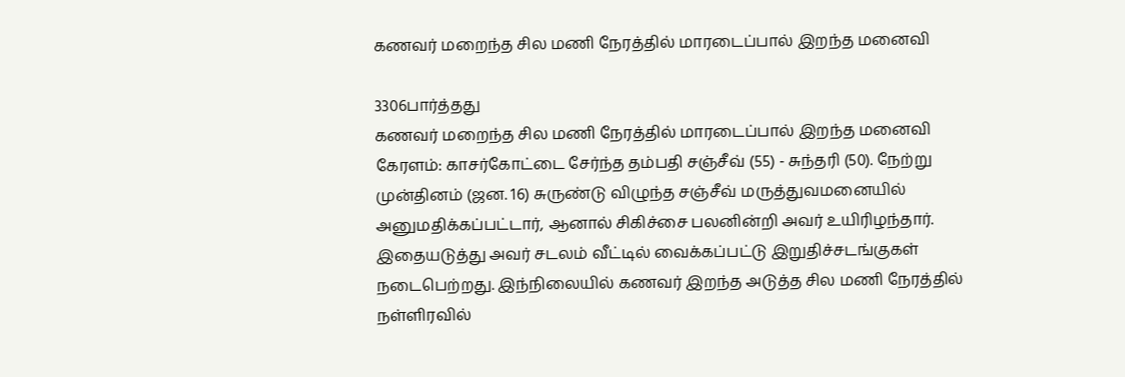கணவர் மறைந்த சில மணி நேரத்தில் மாரடைப்பால் இறந்த மனைவி

3306பார்த்தது
கணவர் மறைந்த சில மணி நேரத்தில் மாரடைப்பால் இறந்த மனைவி
கேரளம்: காசர்கோட்டை சேர்ந்த தம்பதி சஞ்சீவ் (55) - சுந்தரி (50). நேற்று முன்தினம் (ஜன. 16) சுருண்டு விழுந்த சஞ்சீவ் மருத்துவமனையில் அனுமதிக்கப்பட்டார், ஆனால் சிகிச்சை பலனின்றி அவர் உயிரிழந்தார். இதையடுத்து அவர் சடலம் வீட்டில் வைக்கப்பட்டு இறுதிச்சடங்குகள் நடைபெற்றது. இந்நிலையில் கணவர் இறந்த அடுத்த சில மணி நேரத்தில் நள்ளிரவில்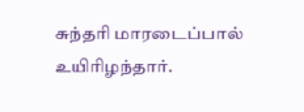சுந்தரி மாரடைப்பால் உயிரிழந்தார்.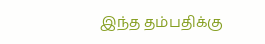இந்த தம்பதிக்கு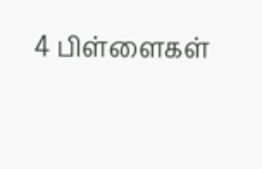4 பிள்ளைகள்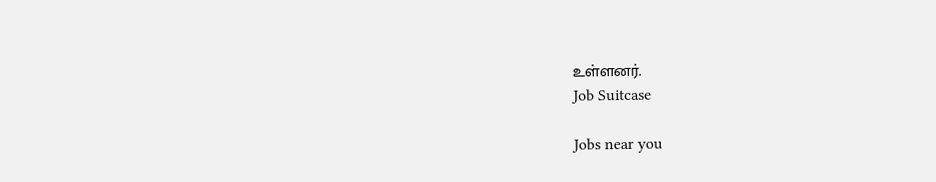உள்ளனர்.
Job Suitcase

Jobs near you